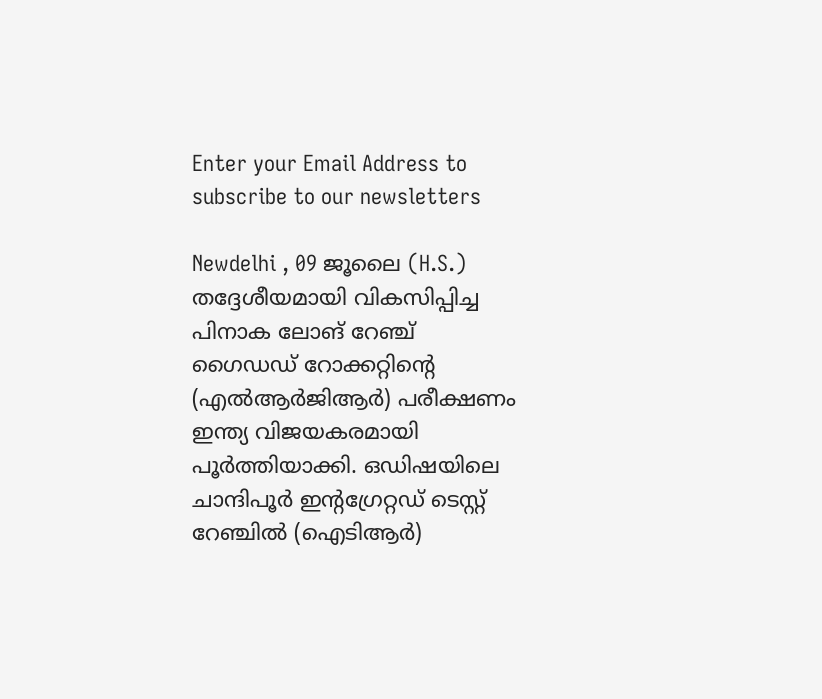Enter your Email Address to subscribe to our newsletters

Newdelhi , 09 ജൂലൈ (H.S.)
തദ്ദേശീയമായി വികസിപ്പിച്ച പിനാക ലോങ് റേഞ്ച് ഗൈഡഡ് റോക്കറ്റിൻ്റെ (എൽആർജിആർ) പരീക്ഷണം ഇന്ത്യ വിജയകരമായി പൂർത്തിയാക്കി. ഒഡിഷയിലെ ചാന്ദിപൂർ ഇൻ്റഗ്രേറ്റഡ് ടെസ്റ്റ് റേഞ്ചിൽ (ഐടിആർ)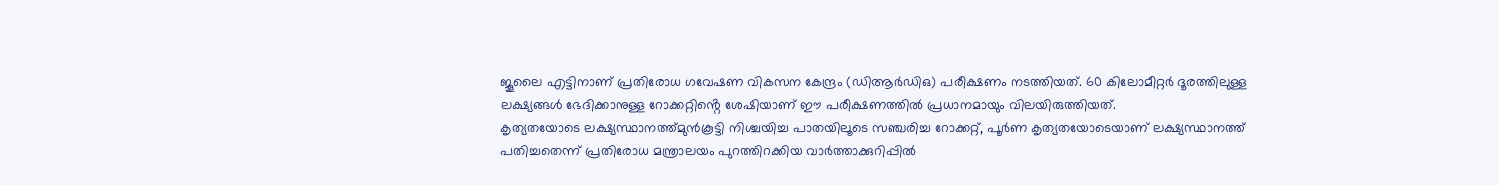ജൂലൈ എട്ടിനാണ് പ്രതിരോധ ഗവേഷണ വികസന കേന്ദ്രം (ഡിആർഡിഒ) പരീക്ഷണം നടത്തിയത്. 60 കിലോമീറ്റർ ദൂരത്തിലുള്ള ലക്ഷ്യങ്ങൾ ഭേദിക്കാനുള്ള റോക്കറ്റിൻ്റെ ശേഷിയാണ് ഈ പരീക്ഷണത്തിൽ പ്രധാനമായും വിലയിരുത്തിയത്.
കൃത്യതയോടെ ലക്ഷ്യസ്ഥാനത്ത്മുൻകൂട്ടി നിശ്ചയിച്ച പാതയിലൂടെ സഞ്ചരിച്ച റോക്കറ്റ്, പൂർണ കൃത്യതയോടെയാണ് ലക്ഷ്യസ്ഥാനത്ത് പതിച്ചതെന്ന് പ്രതിരോധ മന്ത്രാലയം പുറത്തിറക്കിയ വാർത്താക്കുറിപ്പിൽ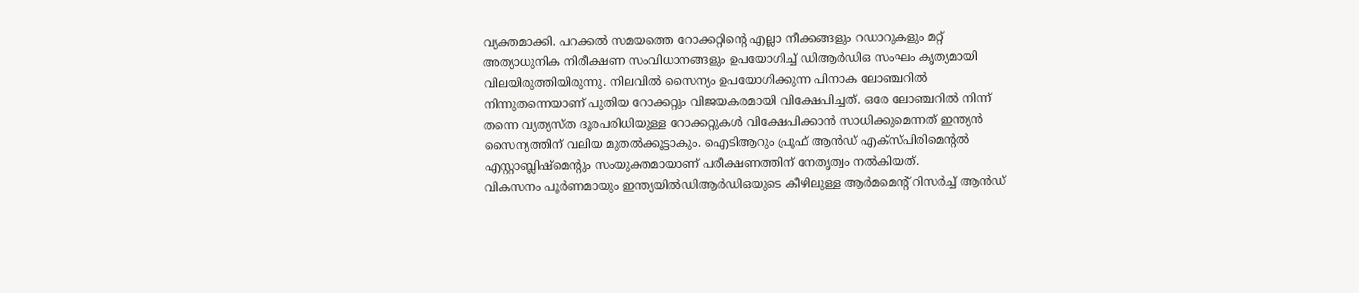വ്യക്തമാക്കി. പറക്കൽ സമയത്തെ റോക്കറ്റിൻ്റെ എല്ലാ നീക്കങ്ങളും റഡാറുകളും മറ്റ് അത്യാധുനിക നിരീക്ഷണ സംവിധാനങ്ങളും ഉപയോഗിച്ച് ഡിആർഡിഒ സംഘം കൃത്യമായി വിലയിരുത്തിയിരുന്നു. നിലവിൽ സൈന്യം ഉപയോഗിക്കുന്ന പിനാക ലോഞ്ചറിൽ നിന്നുതന്നെയാണ് പുതിയ റോക്കറ്റും വിജയകരമായി വിക്ഷേപിച്ചത്. ഒരേ ലോഞ്ചറിൽ നിന്ന് തന്നെ വ്യത്യസ്ത ദൂരപരിധിയുള്ള റോക്കറ്റുകൾ വിക്ഷേപിക്കാൻ സാധിക്കുമെന്നത് ഇന്ത്യൻ സൈന്യത്തിന് വലിയ മുതൽക്കൂട്ടാകും. ഐടിആറും പ്രൂഫ് ആൻഡ് എക്സ്പിരിമെൻ്റൽ എസ്റ്റാബ്ലിഷ്മെൻ്റും സംയുക്തമായാണ് പരീക്ഷണത്തിന് നേതൃത്വം നൽകിയത്.
വികസനം പൂർണമായും ഇന്ത്യയിൽഡിആർഡിഒയുടെ കീഴിലുള്ള ആർമമെൻ്റ് റിസർച്ച് ആൻഡ്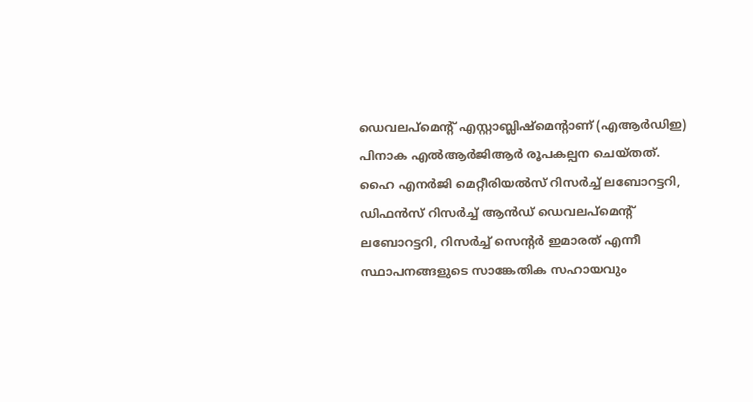ഡെവലപ്മെൻ്റ് എസ്റ്റാബ്ലിഷ്മെൻ്റാണ് (എആർഡിഇ) പിനാക എൽആർജിആർ രൂപകല്പന ചെയ്തത്. ഹൈ എനർജി മെറ്റീരിയൽസ് റിസർച്ച് ലബോറട്ടറി, ഡിഫൻസ് റിസർച്ച് ആൻഡ് ഡെവലപ്മെൻ്റ് ലബോറട്ടറി, റിസർച്ച് സെൻ്റർ ഇമാരത് എന്നീ സ്ഥാപനങ്ങളുടെ സാങ്കേതിക സഹായവും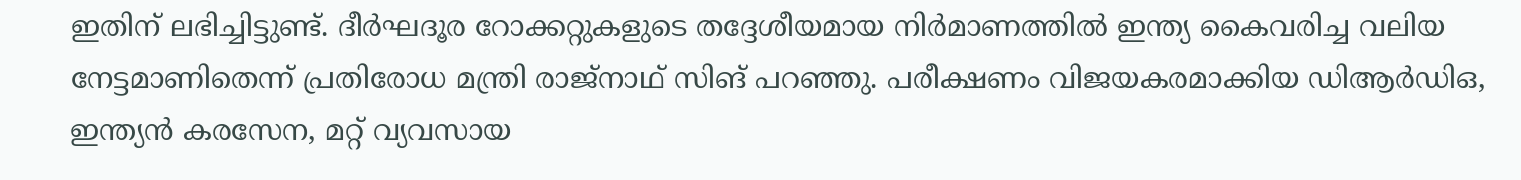ഇതിന് ലഭിച്ചിട്ടുണ്ട്. ദീർഘദൂര റോക്കറ്റുകളുടെ തദ്ദേശീയമായ നിർമാണത്തിൽ ഇന്ത്യ കൈവരിച്ച വലിയ നേട്ടമാണിതെന്ന് പ്രതിരോധ മന്ത്രി രാജ്നാഥ് സിങ് പറഞ്ഞു. പരീക്ഷണം വിജയകരമാക്കിയ ഡിആർഡിഒ, ഇന്ത്യൻ കരസേന, മറ്റ് വ്യവസായ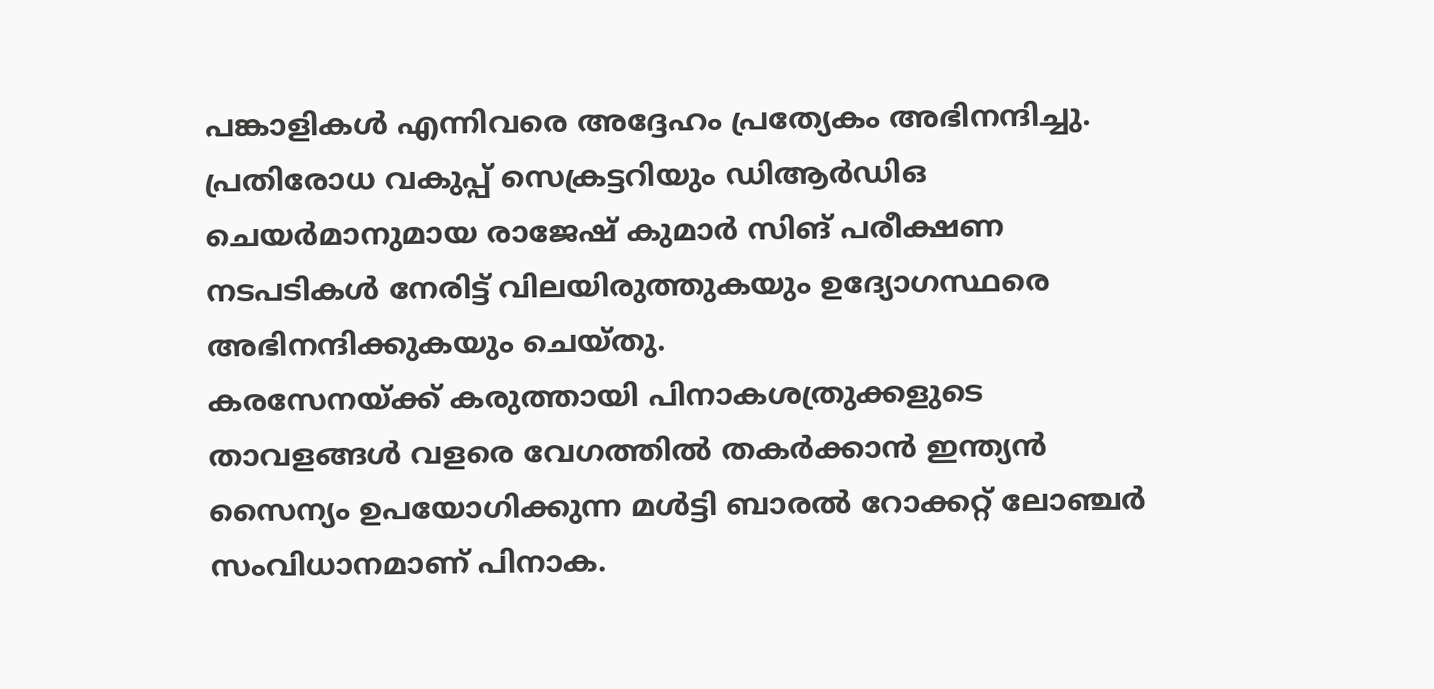പങ്കാളികൾ എന്നിവരെ അദ്ദേഹം പ്രത്യേകം അഭിനന്ദിച്ചു. പ്രതിരോധ വകുപ്പ് സെക്രട്ടറിയും ഡിആർഡിഒ ചെയർമാനുമായ രാജേഷ് കുമാർ സിങ് പരീക്ഷണ നടപടികൾ നേരിട്ട് വിലയിരുത്തുകയും ഉദ്യോഗസ്ഥരെ അഭിനന്ദിക്കുകയും ചെയ്തു.
കരസേനയ്ക്ക് കരുത്തായി പിനാകശത്രുക്കളുടെ താവളങ്ങൾ വളരെ വേഗത്തിൽ തകർക്കാൻ ഇന്ത്യൻ സൈന്യം ഉപയോഗിക്കുന്ന മൾട്ടി ബാരൽ റോക്കറ്റ് ലോഞ്ചർ സംവിധാനമാണ് പിനാക.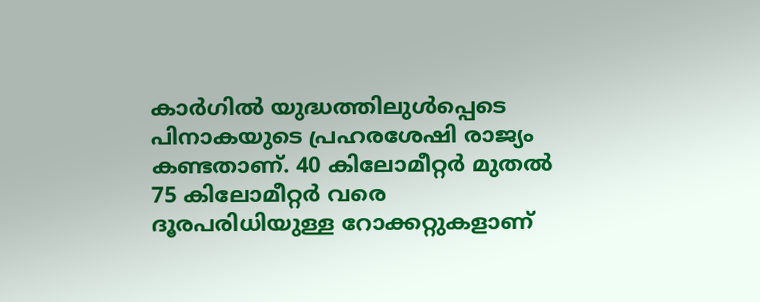കാർഗിൽ യുദ്ധത്തിലുൾപ്പെടെ പിനാകയുടെ പ്രഹരശേഷി രാജ്യം കണ്ടതാണ്. 40 കിലോമീറ്റർ മുതൽ 75 കിലോമീറ്റർ വരെ ദൂരപരിധിയുള്ള റോക്കറ്റുകളാണ്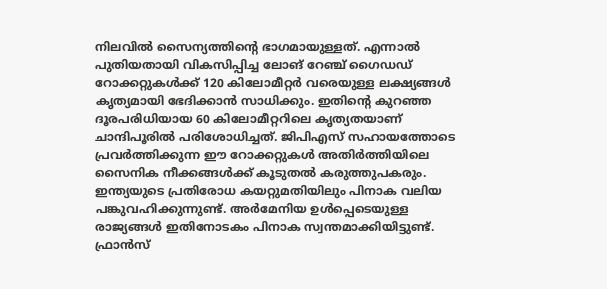നിലവിൽ സൈന്യത്തിൻ്റെ ഭാഗമായുള്ളത്. എന്നാൽ പുതിയതായി വികസിപ്പിച്ച ലോങ് റേഞ്ച് ഗൈഡഡ് റോക്കറ്റുകൾക്ക് 120 കിലോമീറ്റർ വരെയുള്ള ലക്ഷ്യങ്ങൾ കൃത്യമായി ഭേദിക്കാൻ സാധിക്കും. ഇതിൻ്റെ കുറഞ്ഞ ദൂരപരിധിയായ 60 കിലോമീറ്ററിലെ കൃത്യതയാണ് ചാന്ദിപൂരിൽ പരിശോധിച്ചത്. ജിപിഎസ് സഹായത്തോടെ പ്രവർത്തിക്കുന്ന ഈ റോക്കറ്റുകൾ അതിർത്തിയിലെ സൈനിക നീക്കങ്ങൾക്ക് കൂടുതൽ കരുത്തുപകരും. ഇന്ത്യയുടെ പ്രതിരോധ കയറ്റുമതിയിലും പിനാക വലിയ പങ്കുവഹിക്കുന്നുണ്ട്. അർമേനിയ ഉൾപ്പെടെയുള്ള രാജ്യങ്ങൾ ഇതിനോടകം പിനാക സ്വന്തമാക്കിയിട്ടുണ്ട്. ഫ്രാൻസ്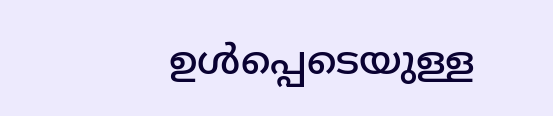ഉൾപ്പെടെയുള്ള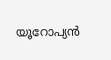യൂറോപ്യൻ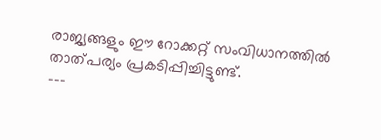രാജ്യങ്ങളും ഈ റോക്കറ്റ് സംവിധാനത്തിൽ താത്പര്യം പ്രകടിപ്പിച്ചിട്ടുണ്ട്.
---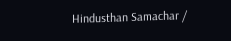Hindusthan Samachar /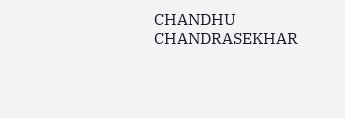CHANDHU CHANDRASEKHAR